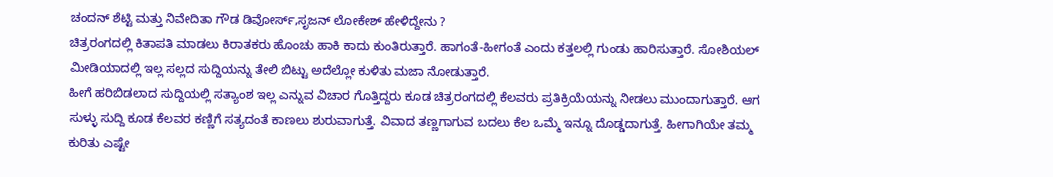ಚಂದನ್ ಶೆಟ್ಟಿ ಮತ್ತು ನಿವೇದಿತಾ ಗೌಡ ಡಿವೋರ್ಸ್,ಸೃಜನ್ ಲೋಕೇಶ್ ಹೇಳಿದ್ದೇನು ?
ಚಿತ್ರರಂಗದಲ್ಲಿ ಕಿತಾಪತಿ ಮಾಡಲು ಕಿರಾತಕರು ಹೊಂಚು ಹಾಕಿ ಕಾದು ಕುಂತಿರುತ್ತಾರೆ. ಹಾಗಂತೆ-ಹೀಗಂತೆ ಎಂದು ಕತ್ತಲಲ್ಲಿ ಗುಂಡು ಹಾರಿಸುತ್ತಾರೆ. ಸೋಶಿಯಲ್ ಮೀಡಿಯಾದಲ್ಲಿ ಇಲ್ಲ ಸಲ್ಲದ ಸುದ್ದಿಯನ್ನು ತೇಲಿ ಬಿಟ್ಟು ಅದೆಲ್ಲೋ ಕುಳಿತು ಮಜಾ ನೋಡುತ್ತಾರೆ.
ಹೀಗೆ ಹರಿಬಿಡಲಾದ ಸುದ್ದಿಯಲ್ಲಿ ಸತ್ಯಾಂಶ ಇಲ್ಲ ಎನ್ನುವ ವಿಚಾರ ಗೊತ್ತಿದ್ದರು ಕೂಡ ಚಿತ್ರರಂಗದಲ್ಲಿ ಕೆಲವರು ಪ್ರತಿಕ್ರಿಯೆಯನ್ನು ನೀಡಲು ಮುಂದಾಗುತ್ತಾರೆ. ಆಗ ಸುಳ್ಳು ಸುದ್ದಿ ಕೂಡ ಕೆಲವರ ಕಣ್ಣಿಗೆ ಸತ್ಯದಂತೆ ಕಾಣಲು ಶುರುವಾಗುತ್ತೆ. ವಿವಾದ ತಣ್ಣಗಾಗುವ ಬದಲು ಕೆಲ ಒಮ್ಮೆ ಇನ್ನೂ ದೊಡ್ಡದಾಗುತ್ತೆ. ಹೀಗಾಗಿಯೇ ತಮ್ಮ ಕುರಿತು ಎಷ್ಟೇ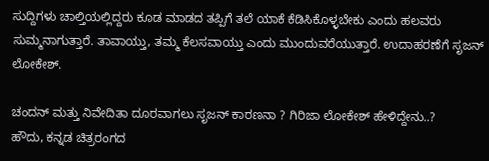ಸುದ್ದಿಗಳು ಚಾಲ್ತಿಯಲ್ಲಿದ್ದರು ಕೂಡ ಮಾಡದ ತಪ್ಪಿಗೆ ತಲೆ ಯಾಕೆ ಕೆಡಿಸಿಕೊಳ್ಳಬೇಕು ಎಂದು ಹಲವರು ಸುಮ್ಮನಾಗುತ್ತಾರೆ. ತಾವಾಯ್ತು, ತಮ್ಮ ಕೆಲಸವಾಯ್ತು ಎಂದು ಮುಂದುವರೆಯುತ್ತಾರೆ. ಉದಾಹರಣೆಗೆ ಸೃಜನ್ ಲೋಕೇಶ್.

ಚಂದನ್ ಮತ್ತು ನಿವೇದಿತಾ ದೂರವಾಗಲು ಸೃಜನ್ ಕಾರಣನಾ ? ಗಿರಿಜಾ ಲೋಕೇಶ್ ಹೇಳಿದ್ದೇನು..?
ಹೌದು, ಕನ್ನಡ ಚಿತ್ರರಂಗದ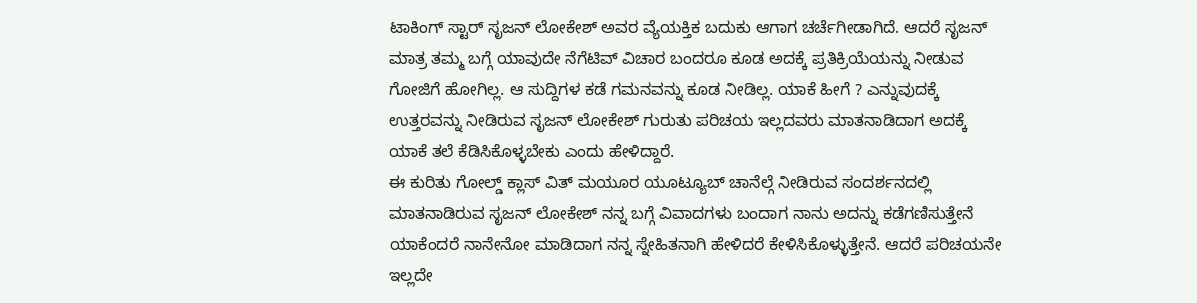ಟಾಕಿಂಗ್ ಸ್ಟಾರ್ ಸೃಜನ್ ಲೋಕೇಶ್ ಅವರ ವ್ಯೆಯಕ್ತಿಕ ಬದುಕು ಆಗಾಗ ಚರ್ಚೆಗೀಡಾಗಿದೆ. ಆದರೆ ಸೃಜನ್ ಮಾತ್ರ ತಮ್ಮ ಬಗ್ಗೆ ಯಾವುದೇ ನೆಗೆಟಿವ್ ವಿಚಾರ ಬಂದರೂ ಕೂಡ ಅದಕ್ಕೆ ಪ್ರತಿಕ್ರಿಯೆಯನ್ನು ನೀಡುವ ಗೋಜಿಗೆ ಹೋಗಿಲ್ಲ. ಆ ಸುದ್ದಿಗಳ ಕಡೆ ಗಮನವನ್ನು ಕೂಡ ನೀಡಿಲ್ಲ. ಯಾಕೆ ಹೀಗೆ ? ಎನ್ನುವುದಕ್ಕೆ ಉತ್ತರವನ್ನು ನೀಡಿರುವ ಸೃಜನ್ ಲೋಕೇಶ್ ಗುರುತು ಪರಿಚಯ ಇಲ್ಲದವರು ಮಾತನಾಡಿದಾಗ ಅದಕ್ಕೆ ಯಾಕೆ ತಲೆ ಕೆಡಿಸಿಕೊಳ್ಳಬೇಕು ಎಂದು ಹೇಳಿದ್ದಾರೆ.
ಈ ಕುರಿತು ಗೋಲ್ಡ್ ಕ್ಲಾಸ್ ವಿತ್ ಮಯೂರ ಯೂಟ್ಯೂಬ್ ಚಾನೆಲ್ಗೆ ನೀಡಿರುವ ಸಂದರ್ಶನದಲ್ಲಿ ಮಾತನಾಡಿರುವ ಸೃಜನ್ ಲೋಕೇಶ್ ನನ್ನ ಬಗ್ಗೆ ವಿವಾದಗಳು ಬಂದಾಗ ನಾನು ಅದನ್ನು ಕಡೆಗಣಿಸುತ್ತೇನೆ ಯಾಕೆಂದರೆ ನಾನೇನೋ ಮಾಡಿದಾಗ ನನ್ನ ಸ್ನೇಹಿತನಾಗಿ ಹೇಳಿದರೆ ಕೇಳಿಸಿಕೊಳ್ಳುತ್ತೇನೆ. ಆದರೆ ಪರಿಚಯನೇ ಇಲ್ಲದೇ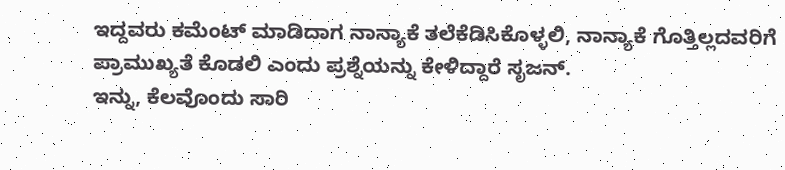ಇದ್ದವರು ಕಮೆಂಟ್ ಮಾಡಿದಾಗ ನಾನ್ಯಾಕೆ ತಲೆಕೆಡಿಸಿಕೊಳ್ಳಲಿ, ನಾನ್ಯಾಕೆ ಗೊತ್ತಿಲ್ಲದವರಿಗೆ ಪ್ರಾಮುಖ್ಯತೆ ಕೊಡಲಿ ಎಂದು ಪ್ರಶ್ನೆಯನ್ನು ಕೇಳಿದ್ದಾರೆ ಸೃಜನ್.
ಇನ್ನು, ಕೆಲವೊಂದು ಸಾರಿ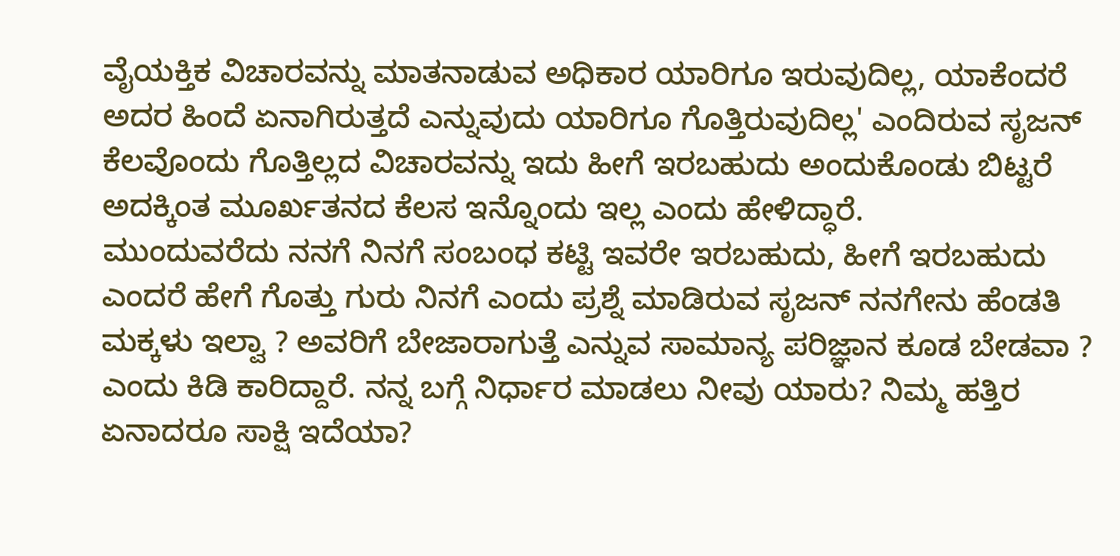ವೈಯಕ್ತಿಕ ವಿಚಾರವನ್ನು ಮಾತನಾಡುವ ಅಧಿಕಾರ ಯಾರಿಗೂ ಇರುವುದಿಲ್ಲ, ಯಾಕೆಂದರೆ ಅದರ ಹಿಂದೆ ಏನಾಗಿರುತ್ತದೆ ಎನ್ನುವುದು ಯಾರಿಗೂ ಗೊತ್ತಿರುವುದಿಲ್ಲ' ಎಂದಿರುವ ಸೃಜನ್ ಕೆಲವೊಂದು ಗೊತ್ತಿಲ್ಲದ ವಿಚಾರವನ್ನು ಇದು ಹೀಗೆ ಇರಬಹುದು ಅಂದುಕೊಂಡು ಬಿಟ್ಟರೆ ಅದಕ್ಕಿಂತ ಮೂರ್ಖತನದ ಕೆಲಸ ಇನ್ನೊಂದು ಇಲ್ಲ ಎಂದು ಹೇಳಿದ್ಧಾರೆ.
ಮುಂದುವರೆದು ನನಗೆ ನಿನಗೆ ಸಂಬಂಧ ಕಟ್ಟಿ ಇವರೇ ಇರಬಹುದು, ಹೀಗೆ ಇರಬಹುದು ಎಂದರೆ ಹೇಗೆ ಗೊತ್ತು ಗುರು ನಿನಗೆ ಎಂದು ಪ್ರಶ್ನೆ ಮಾಡಿರುವ ಸೃಜನ್ ನನಗೇನು ಹೆಂಡತಿ ಮಕ್ಕಳು ಇಲ್ವಾ ? ಅವರಿಗೆ ಬೇಜಾರಾಗುತ್ತೆ ಎನ್ನುವ ಸಾಮಾನ್ಯ ಪರಿಜ್ಞಾನ ಕೂಡ ಬೇಡವಾ ? ಎಂದು ಕಿಡಿ ಕಾರಿದ್ದಾರೆ. ನನ್ನ ಬಗ್ಗೆ ನಿರ್ಧಾರ ಮಾಡಲು ನೀವು ಯಾರು? ನಿಮ್ಮ ಹತ್ತಿರ ಏನಾದರೂ ಸಾಕ್ಷಿ ಇದೆಯಾ?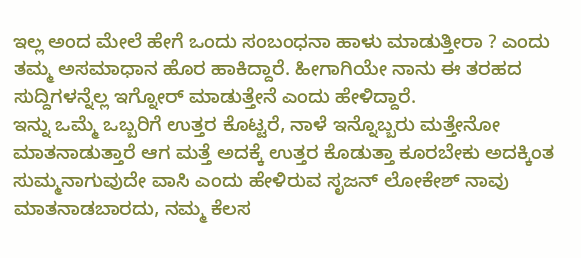ಇಲ್ಲ ಅಂದ ಮೇಲೆ ಹೇಗೆ ಒಂದು ಸಂಬಂಧನಾ ಹಾಳು ಮಾಡುತ್ತೀರಾ ? ಎಂದು ತಮ್ಮ ಅಸಮಾಧಾನ ಹೊರ ಹಾಕಿದ್ದಾರೆ. ಹೀಗಾಗಿಯೇ ನಾನು ಈ ತರಹದ ಸುದ್ದಿಗಳನ್ನೆಲ್ಲ ಇಗ್ನೋರ್ ಮಾಡುತ್ತೇನೆ ಎಂದು ಹೇಳಿದ್ದಾರೆ.
ಇನ್ನು ಒಮ್ಮೆ ಒಬ್ಬರಿಗೆ ಉತ್ತರ ಕೊಟ್ಟರೆ, ನಾಳೆ ಇನ್ನೊಬ್ಬರು ಮತ್ತೇನೋ ಮಾತನಾಡುತ್ತಾರೆ ಆಗ ಮತ್ತೆ ಅದಕ್ಕೆ ಉತ್ತರ ಕೊಡುತ್ತಾ ಕೂರಬೇಕು ಅದಕ್ಕಿಂತ ಸುಮ್ಮನಾಗುವುದೇ ವಾಸಿ ಎಂದು ಹೇಳಿರುವ ಸೃಜನ್ ಲೋಕೇಶ್ ನಾವು ಮಾತನಾಡಬಾರದು, ನಮ್ಮ ಕೆಲಸ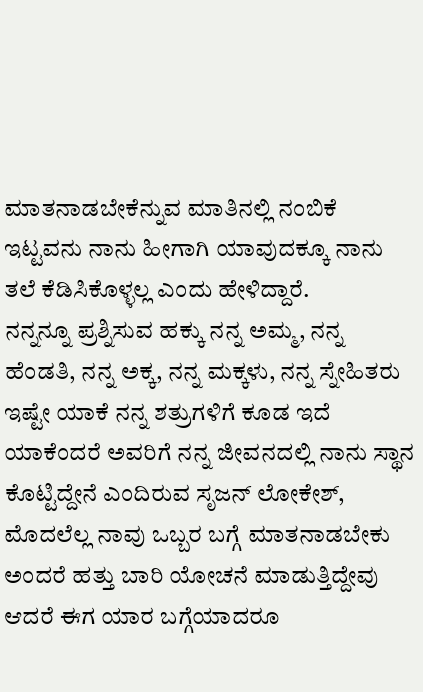ಮಾತನಾಡಬೇಕೆನ್ನುವ ಮಾತಿನಲ್ಲಿ ನಂಬಿಕೆ ಇಟ್ಟವನು ನಾನು ಹೀಗಾಗಿ ಯಾವುದಕ್ಕೂ ನಾನು ತಲೆ ಕೆಡಿಸಿಕೊಳ್ಳಲ್ಲ ಎಂದು ಹೇಳಿದ್ದಾರೆ.
ನನ್ನನ್ನೂ ಪ್ರಶ್ನಿಸುವ ಹಕ್ಕು ನನ್ನ ಅಮ್ಮ, ನನ್ನ ಹೆಂಡತಿ, ನನ್ನ ಅಕ್ಕ, ನನ್ನ ಮಕ್ಕಳು, ನನ್ನ ಸ್ನೇಹಿತರು ಇಷ್ಟೇ ಯಾಕೆ ನನ್ನ ಶತ್ರುಗಳಿಗೆ ಕೂಡ ಇದೆ ಯಾಕೆಂದರೆ ಅವರಿಗೆ ನನ್ನ ಜೀವನದಲ್ಲಿ ನಾನು ಸ್ಥಾನ ಕೊಟ್ಟಿದ್ದೇನೆ ಎಂದಿರುವ ಸೃಜನ್ ಲೋಕೇಶ್, ಮೊದಲೆಲ್ಲ ನಾವು ಒಬ್ಬರ ಬಗ್ಗೆ ಮಾತನಾಡಬೇಕು ಅಂದರೆ ಹತ್ತು ಬಾರಿ ಯೋಚನೆ ಮಾಡುತ್ತಿದ್ದೇವು ಆದರೆ ಈಗ ಯಾರ ಬಗ್ಗೆಯಾದರೂ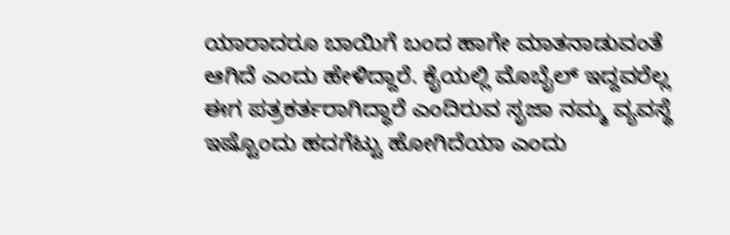ಯಾರಾದರೂ ಬಾಯಿಗೆ ಬಂದ ಹಾಗೇ ಮಾತನಾಡುವಂತೆ ಆಗಿದೆ ಎಂದು ಹೇಳಿದ್ದಾರೆ. ಕೈಯಲ್ಲಿ ಮೊಬೈಲ್ ಇದ್ದವರೆಲ್ಲ ಈಗ ಪತ್ರಕರ್ತರಾಗಿದ್ಧಾರೆ ಎಂದಿರುವ ಸೃಜಾ ನಮ್ಮ ವ್ಯವಸ್ಥೆ ಇಷ್ಟೊಂದು ಹದಗೆಟ್ಟು ಹೋಗಿದೆಯಾ ಎಂದು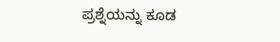ಪ್ರಶ್ನೆಯನ್ನು ಕೂಡ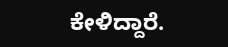ಕೇಳಿದ್ದಾರೆ.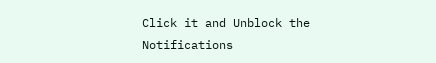Click it and Unblock the Notifications